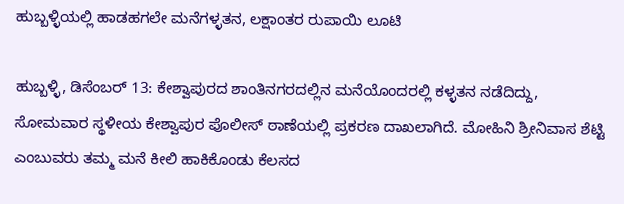ಹುಬ್ಬಳ್ಳಿಯಲ್ಲಿ ಹಾಡಹಗಲೇ ಮನೆಗಳ್ಳತನ, ಲಕ್ಷಾಂತರ ರುಪಾಯಿ ಲೂಟಿ

ಹುಬ್ಬಳ್ಳಿ, ಡಿಸೆಂಬರ್ 13: ಕೇಶ್ವಾಪುರದ ಶಾಂತಿನಗರದಲ್ಲಿನ ಮನೆಯೊಂದರಲ್ಲಿ ಕಳ್ಳತನ ನಡೆದಿದ್ದು, ಸೋಮವಾರ ಸ್ಥಳೀಯ ಕೇಶ್ವಾಪುರ ಪೊಲೀಸ್ ಠಾಣೆಯಲ್ಲಿ ಪ್ರಕರಣ ದಾಖಲಾಗಿದೆ. ಮೋಹಿನಿ ಶ್ರೀನಿವಾಸ ಶೆಟ್ಟಿ ಎಂಬುವರು ತಮ್ಮ ಮನೆ ಕೀಲಿ ಹಾಕಿಕೊಂಡು ಕೆಲಸದ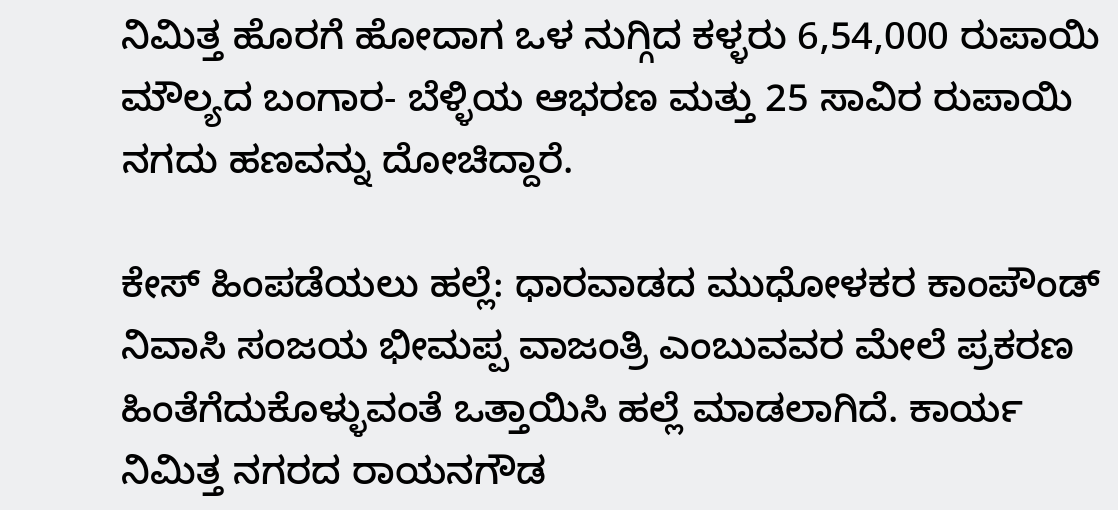ನಿಮಿತ್ತ ಹೊರಗೆ ಹೋದಾಗ ಒಳ ನುಗ್ಗಿದ ಕಳ್ಳರು 6,54,000 ರುಪಾಯಿ ಮೌಲ್ಯದ ಬಂಗಾರ- ಬೆಳ್ಳಿಯ ಆಭರಣ ಮತ್ತು 25 ಸಾವಿರ ರುಪಾಯಿ ನಗದು ಹಣವನ್ನು ದೋಚಿದ್ದಾರೆ.

ಕೇಸ್ ಹಿಂಪಡೆಯಲು ಹಲ್ಲೆ: ಧಾರವಾಡದ ಮುಧೋಳಕರ ಕಾಂಪೌಂಡ್ ನಿವಾಸಿ ಸಂಜಯ ಭೀಮಪ್ಪ ವಾಜಂತ್ರಿ ಎಂಬುವವರ ಮೇಲೆ ಪ್ರಕರಣ ಹಿಂತೆಗೆದುಕೊಳ್ಳುವಂತೆ ಒತ್ತಾಯಿಸಿ ಹಲ್ಲೆ ಮಾಡಲಾಗಿದೆ. ಕಾರ್ಯ ನಿಮಿತ್ತ ನಗರದ ರಾಯನಗೌಡ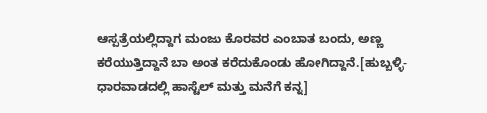ಆಸ್ಪತ್ರೆಯಲ್ಲಿದ್ದಾಗ ಮಂಜು ಕೊರವರ ಎಂಬಾತ ಬಂದು, ಅಣ್ಣ ಕರೆಯುತ್ತಿದ್ದಾನೆ ಬಾ ಅಂತ ಕರೆದುಕೊಂಡು ಹೋಗಿದ್ದಾನೆ.[ಹುಬ್ಬಳ್ಳಿ-ಧಾರವಾಡದಲ್ಲಿ ಹಾಸ್ಟೆಲ್ ಮತ್ತು ಮನೆಗೆ ಕನ್ನ]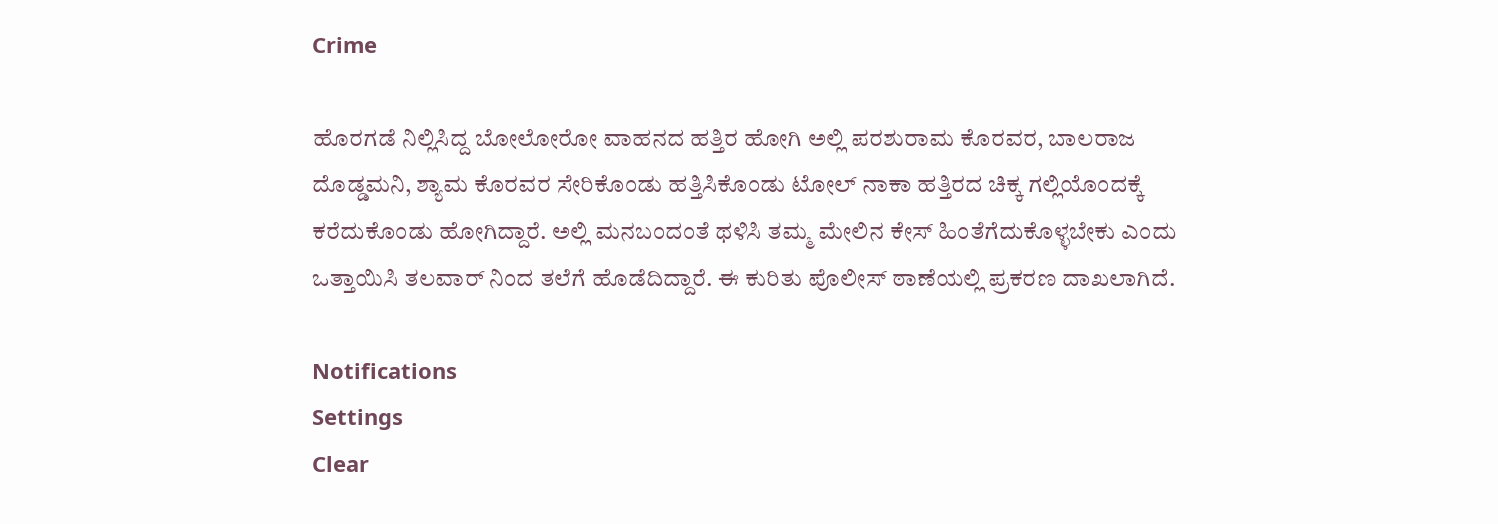Crime

ಹೊರಗಡೆ ನಿಲ್ಲಿಸಿದ್ದ ಬೋಲೋರೋ ವಾಹನದ ಹತ್ತಿರ ಹೋಗಿ ಅಲ್ಲಿ ಪರಶುರಾಮ ಕೊರವರ, ಬಾಲರಾಜ ದೊಡ್ಡಮನಿ, ಶ್ಯಾಮ ಕೊರವರ ಸೇರಿಕೊಂಡು ಹತ್ತಿಸಿಕೊಂಡು ಟೋಲ್ ನಾಕಾ ಹತ್ತಿರದ ಚಿಕ್ಕ ಗಲ್ಲಿಯೊಂದಕ್ಕೆ ಕರೆದುಕೊಂಡು ಹೋಗಿದ್ದಾರೆ. ಅಲ್ಲಿ ಮನಬಂದಂತೆ ಥಳಿಸಿ ತಮ್ಮ ಮೇಲಿನ ಕೇಸ್ ಹಿಂತೆಗೆದುಕೊಳ್ಳಬೇಕು ಎಂದು ಒತ್ತಾಯಿಸಿ ತಲವಾರ್ ನಿಂದ ತಲೆಗೆ ಹೊಡೆದಿದ್ದಾರೆ. ಈ ಕುರಿತು ಪೊಲೀಸ್ ಠಾಣೆಯಲ್ಲಿ ಪ್ರಕರಣ ದಾಖಲಾಗಿದೆ.

Notifications
Settings
Clear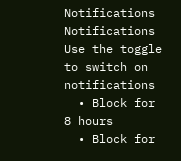Notifications
Notifications
Use the toggle to switch on notifications
  • Block for 8 hours
  • Block for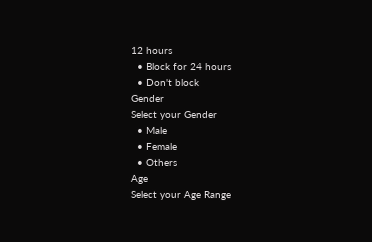12 hours
  • Block for 24 hours
  • Don't block
Gender
Select your Gender
  • Male
  • Female
  • Others
Age
Select your Age Range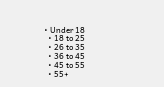• Under 18
  • 18 to 25
  • 26 to 35
  • 36 to 45
  • 45 to 55
  • 55+